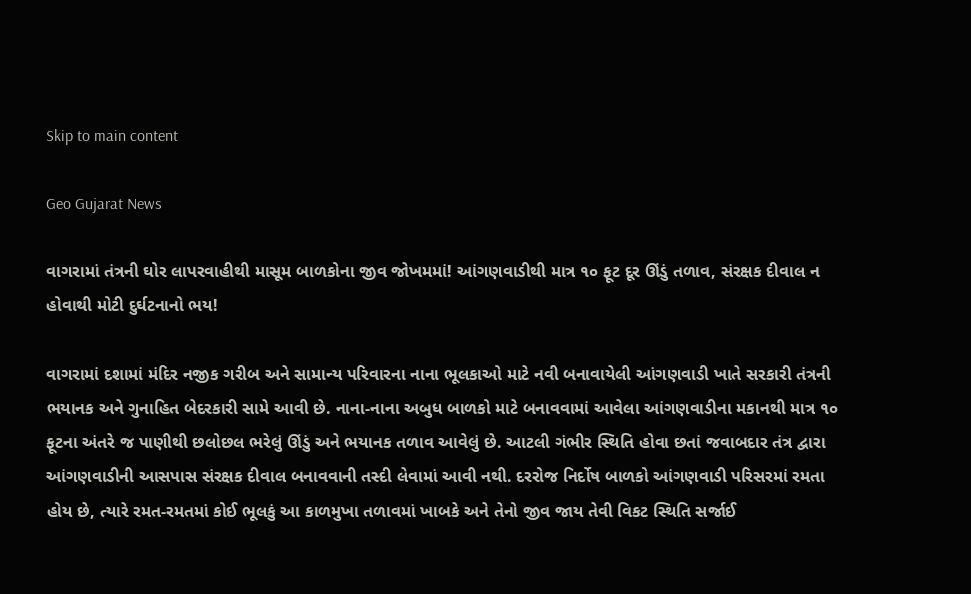Skip to main content

Geo Gujarat News

વાગરામાં તંત્રની ઘોર લાપરવાહીથી માસૂમ બાળકોના જીવ જોખમમાં! આંગણવાડીથી માત્ર ૧૦ ફૂટ દૂર ઊંડું તળાવ, સંરક્ષક દીવાલ ન હોવાથી મોટી દુર્ઘટનાનો ભય!

વાગરામાં દશામાં મંદિર નજીક ગરીબ અને સામાન્ય પરિવારના નાના ભૂલકાઓ માટે નવી બનાવાયેલી આંગણવાડી ખાતે સરકારી તંત્રની ભયાનક અને ગુનાહિત બેદરકારી સામે આવી છે. નાના-નાના અબુધ બાળકો માટે બનાવવામાં આવેલા આંગણવાડીના મકાનથી માત્ર ૧૦ ફૂટના અંતરે જ પાણીથી છલોછલ ભરેલું ઊંડું અને ભયાનક તળાવ આવેલું છે. આટલી ગંભીર સ્થિતિ હોવા છતાં જવાબદાર તંત્ર દ્વારા આંગણવાડીની આસપાસ સંરક્ષક દીવાલ બનાવવાની તસ્દી લેવામાં આવી નથી. દરરોજ નિર્દોષ બાળકો આંગણવાડી પરિસરમાં રમતા હોય છે, ત્યારે રમત-રમતમાં કોઈ ભૂલકું આ કાળમુખા તળાવમાં ખાબકે અને તેનો જીવ જાય તેવી વિકટ સ્થિતિ સર્જાઈ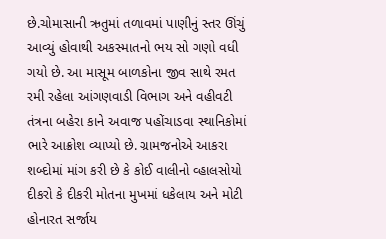છે.ચોમાસાની ઋતુમાં તળાવમાં પાણીનું સ્તર ઊંચું આવ્યું હોવાથી અકસ્માતનો ભય સો ગણો વધી ગયો છે. આ માસૂમ બાળકોના જીવ સાથે રમત રમી રહેલા આંગણવાડી વિભાગ અને વહીવટી તંત્રના બહેરા કાને અવાજ પહોંચાડવા સ્થાનિકોમાં ભારે આક્રોશ વ્યાપ્યો છે. ગ્રામજનોએ આકરા શબ્દોમાં માંગ કરી છે કે કોઈ વાલીનો વ્હાલસોયો દીકરો કે દીકરી મોતના મુખમાં ધકેલાય અને મોટી હોનારત સર્જાય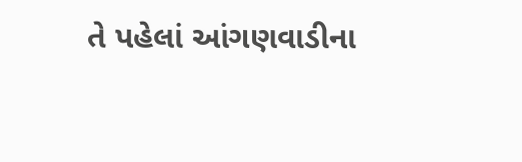તે પહેલાં આંગણવાડીના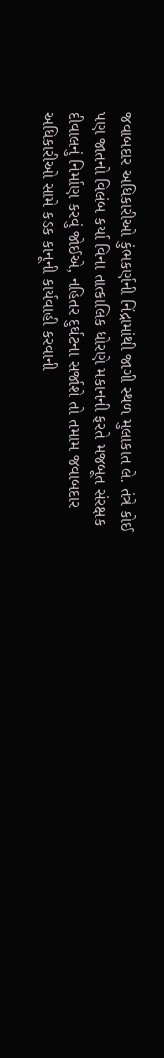જવાબદાર અધિકારીઓ કુંભકર્ણની નિંદ્રામાંથી જાગી સ્થળ મુલાકાત લે. તંત્રે કોઈ પણ જાતનો વિલંબ કર્યા વિના તાત્કાલિક ધોરણે મકાનની ફરતે મજબૂત સંરક્ષક દીવાલનું નિર્માણ કરવું જોઈએ, નહિતર દુર્ઘટના સર્જાશે તો તમામ જવાબદાર અધિકારીઓ સામે કડક કાનૂની કાર્યવાહી કરવાની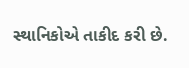સ્થાનિકોએ તાકીદ કરી છે.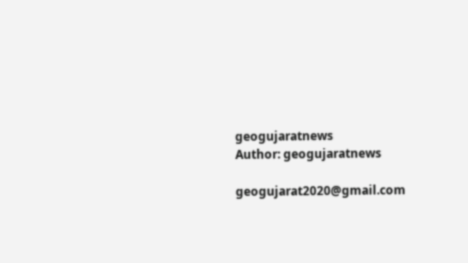geogujaratnews
Author: geogujaratnews

geogujarat2020@gmail.com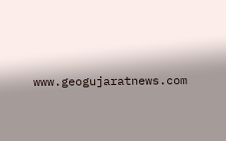www.geogujaratnews.com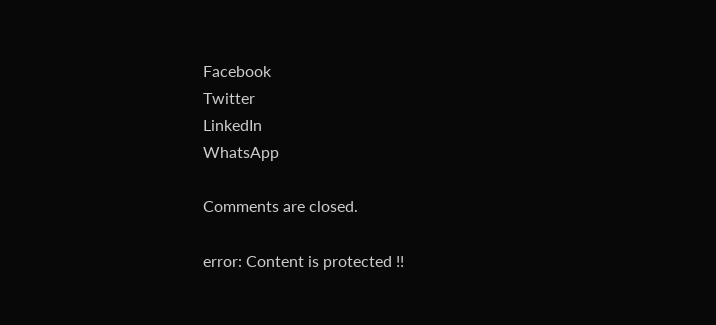Facebook
Twitter
LinkedIn
WhatsApp

Comments are closed.

error: Content is protected !!